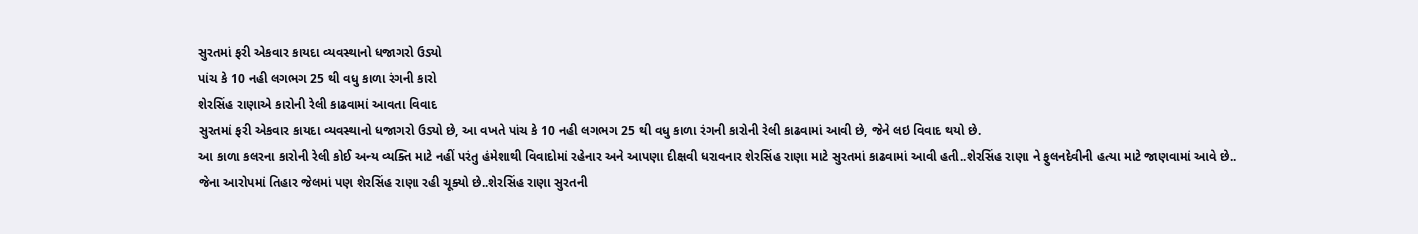સુરતમાં ફરી એકવાર કાયદા વ્યવસ્થાનો ધજાગરો ઉડ્યો
પાંચ કે 10 નહી લગભગ 25 થી વધુ કાળા રંગની કારો
શેરસિંહ રાણાએ કારોની રેલી કાઢવામાં આવતા વિવાદ
સુરતમાં ફરી એકવાર કાયદા વ્યવસ્થાનો ધજાગરો ઉડ્યો છે, આ વખતે પાંચ કે 10 નહી લગભગ 25 થી વધુ કાળા રંગની કારોની રેલી કાઢવામાં આવી છે, જેને લઇ વિવાદ થયો છે.
આ કાળા કલરના કારોની રેલી કોઈ અન્ય વ્યક્તિ માટે નહીં પરંતુ હંમેશાથી વિવાદોમાં રહેનાર અને આપણા દીક્ષવી ધરાવનાર શેરસિંહ રાણા માટે સુરતમાં કાઢવામાં આવી હતી..શેરસિંહ રાણા ને ફુલનદેવીની હત્યા માટે જાણવામાં આવે છે.. જેના આરોપમાં તિહાર જેલમાં પણ શેરસિંહ રાણા રહી ચૂક્યો છે..શેરસિંહ રાણા સુરતની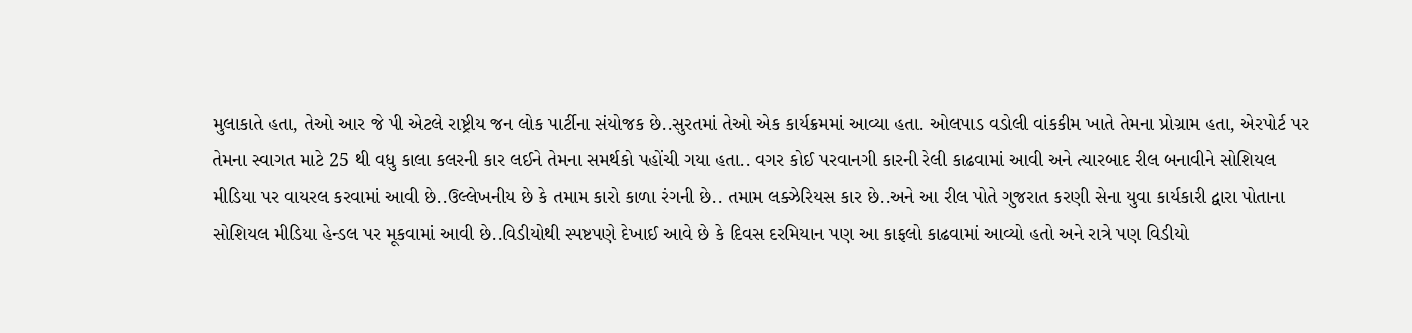મુલાકાતે હતા, તેઓ આર જે પી એટલે રાષ્ટ્રીય જન લોક પાર્ટીના સંયોજક છે..સુરતમાં તેઓ એક કાર્યક્રમમાં આવ્યા હતા. ઓલપાડ વડોલી વાંકકીમ ખાતે તેમના પ્રોગ્રામ હતા, એરપોર્ટ પર તેમના સ્વાગત માટે 25 થી વધુ કાલા કલરની કાર લઈને તેમના સમર્થકો પહોંચી ગયા હતા.. વગર કોઈ પરવાનગી કારની રેલી કાઢવામાં આવી અને ત્યારબાદ રીલ બનાવીને સોશિયલ મીડિયા પર વાયરલ કરવામાં આવી છે..ઉલ્લેખનીય છે કે તમામ કારો કાળા રંગની છે.. તમામ લક્ઝેરિયસ કાર છે..અને આ રીલ પોતે ગુજરાત કરણી સેના યુવા કાર્યકારી દ્વારા પોતાના સોશિયલ મીડિયા હેન્ડલ પર મૂકવામાં આવી છે..વિડીયોથી સ્પષ્ટપણે દેખાઈ આવે છે કે દિવસ દરમિયાન પણ આ કાફલો કાઢવામાં આવ્યો હતો અને રાત્રે પણ વિડીયો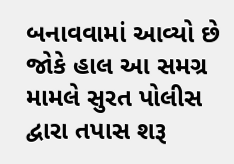બનાવવામાં આવ્યો છે જોકે હાલ આ સમગ્ર મામલે સુરત પોલીસ દ્વારા તપાસ શરૂ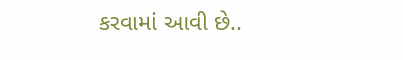કરવામાં આવી છે..